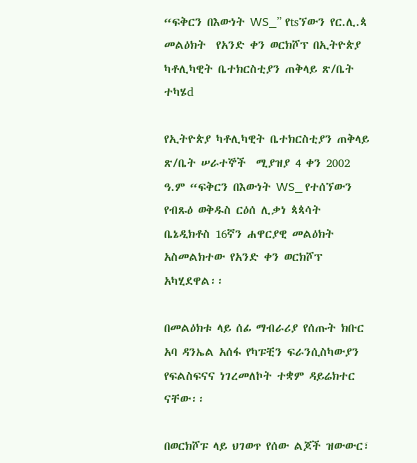“ፍቅርን በእውነት WS_” የtsኘውን የር.ሊ.ጳ መልዕክት  የአንድ ቀን ወርክሾፕ በኢትዮጵያ ካቶሊካዊት ቤተክርስቲያን ጠቅላይ ጽ/ቤት ተካሄd

የኢትዮጵያ ካቶሊካዊት ቤተክርስቲያን ጠቅላይ ጽ/ቤት ሠራተኞች  ሚያዝያ 4 ቀን 2002 ዓ.ም “ፍቅርን በእውነት WS_ የተሰኘውን የብጹዕ ወቅዱስ ርዕሰ ሊቃነ ጳጳሳት ቤኔዲክቶስ 16ኛን ሐዋርያዊ መልዕክት አስመልክተው የአንድ ቀን ወርክሾፕ አካሂደዋል፡፡

በመልዕክቱ ላይ ሰፊ ማብራሪያ የሰጡት ክቡር አባ ዳንኤል አሰፋ የካፑቺን ፍራንሲስካውያን የፍልስፍናና ነገረመለኮት ተቋም ዳይሬክተር ናቸው፡፡

በወርክሾፑ ላይ ህገወጥ የሰው ልጆች ዝውውር፣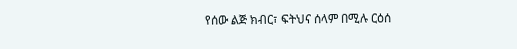የሰው ልጅ ክብር፣ ፍትህና ሰላም በሚሉ ርዕሰ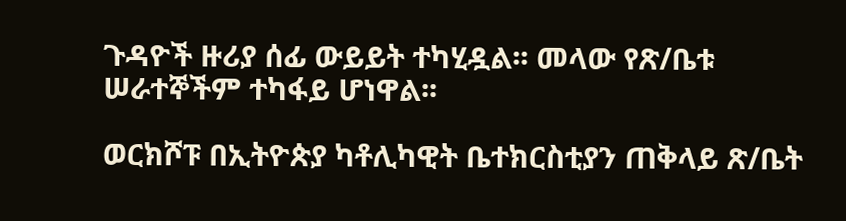ጉዳዮች ዙሪያ ሰፊ ውይይት ተካሂዷል፡፡ መላው የጽ/ቤቱ ሠራተኞችም ተካፋይ ሆነዋል፡፡

ወርክሾፑ በኢትዮጵያ ካቶሊካዊት ቤተክርስቲያን ጠቅላይ ጽ/ቤት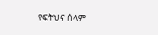የፍትህና ሰላም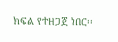ክፍል የተዘጋጀ ነበር፡፡